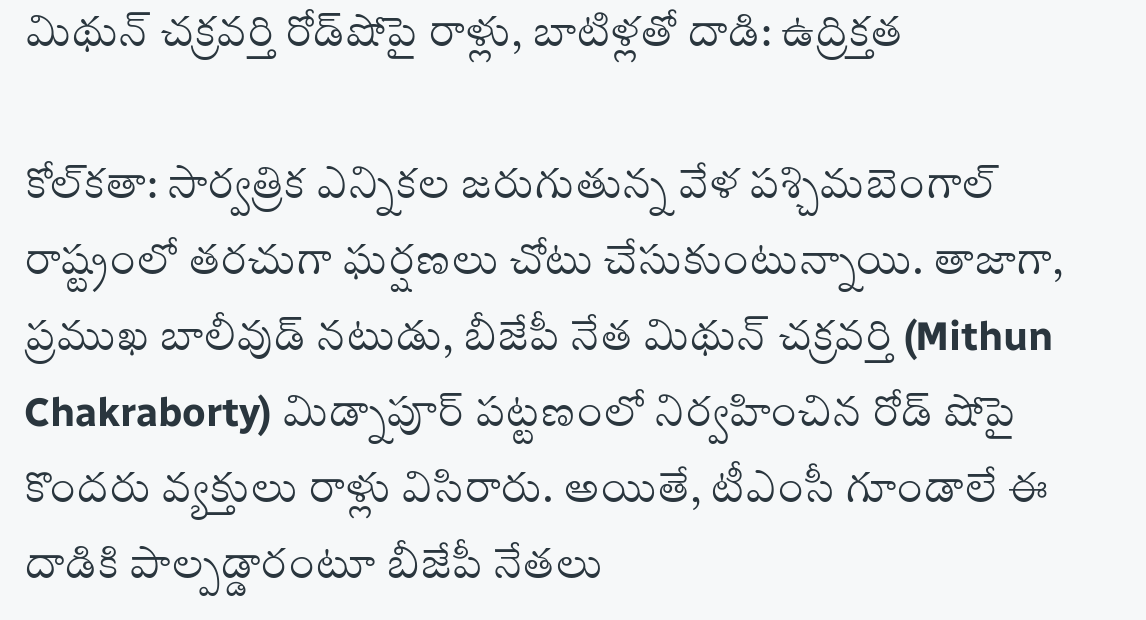మిథున్ చక్రవర్తి రోడ్‌షోపై రాళ్లు, బాటిళ్లతో దాడి: ఉద్రిక్తత

కోల్‌కతా: సార్వత్రిక ఎన్నికల జరుగుతున్న వేళ పశ్చిమబెంగాల్ రాష్ట్రంలో తరచుగా ఘర్షణలు చోటు చేసుకుంటున్నాయి. తాజాగా, ప్రముఖ బాలీవుడ్ నటుడు, బీజేపీ నేత మిథున్ చక్రవర్తి (Mithun Chakraborty) మిడ్నాపూర్ పట్టణంలో నిర్వహించిన రోడ్ షోపై కొందరు వ్యక్తులు రాళ్లు విసిరారు. అయితే, టీఎంసీ గూండాలే ఈ దాడికి పాల్పడ్డారంటూ బీజేపీ నేతలు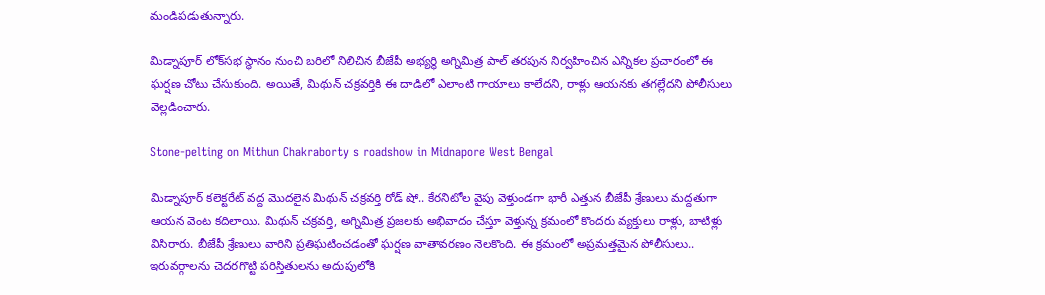మండిపడుతున్నారు.

మిడ్నాపూర్ లోక్‌సభ స్థానం నుంచి బరిలో నిలిచిన బీజేపీ అభ్యర్థి అగ్నిమిత్ర పాల్ తరపున నిర్వహించిన ఎన్నికల ప్రచారంలో ఈ ఘర్షణ చోటు చేసుకుంది. అయితే, మిథున్ చక్రవర్తికి ఈ దాడిలో ఎలాంటి గాయాలు కాలేదని, రాళ్లు ఆయనకు తగల్లేదని పోలీసులు వెల్లడించారు.

Stone-pelting on Mithun Chakraborty s roadshow in Midnapore West Bengal

మిడ్నాపూర్ కలెక్టరేట్ వద్ద మొదలైన మిథున్ చక్రవర్తి రోడ్ షో.. కేరనిటోల వైపు వెళ్తుండగా భారీ ఎత్తున బీజేపీ శ్రేణులు మద్దతుగా ఆయన వెంట కదిలాయి. మిథున్ చక్రవర్తి, అగ్నిమిత్ర ప్రజలకు అభివాదం చేస్తూ వెళ్తున్న క్రమంలో కొందరు వ్యక్తులు రాళ్లు, బాటిళ్లు విసిరారు. బీజేపీ శ్రేణులు వారిని ప్రతిఘటించడంతో ఘర్షణ వాతావరణం నెలకొంది. ఈ క్రమంలో అప్రమత్తమైన పోలీసులు.. ఇరువర్గాలను చెదరగొట్టి పరిస్తితులను అదుపులోకి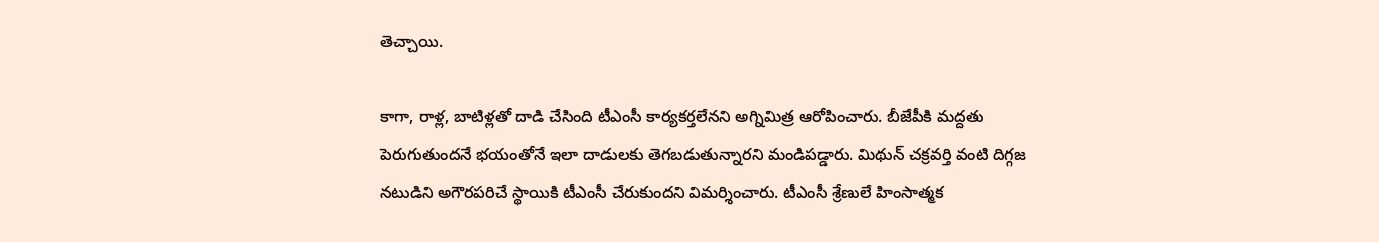తెచ్చాయి.

కాగా, రాళ్ల, బాటిళ్లతో దాడి చేసింది టీఎంసీ కార్యకర్తలేనని అగ్నిమిత్ర ఆరోపించారు. బీజేపీకి మద్దతు పెరుగుతుందనే భయంతోనే ఇలా దాడులకు తెగబడుతున్నారని మండిపడ్డారు. మిథున్ చక్రవర్తి వంటి దిగ్గజ నటుడిని అగౌరపరిచే స్థాయికి టీఎంసీ చేరుకుందని విమర్శించారు. టీఎంసీ శ్రేణులే హింసాత్మక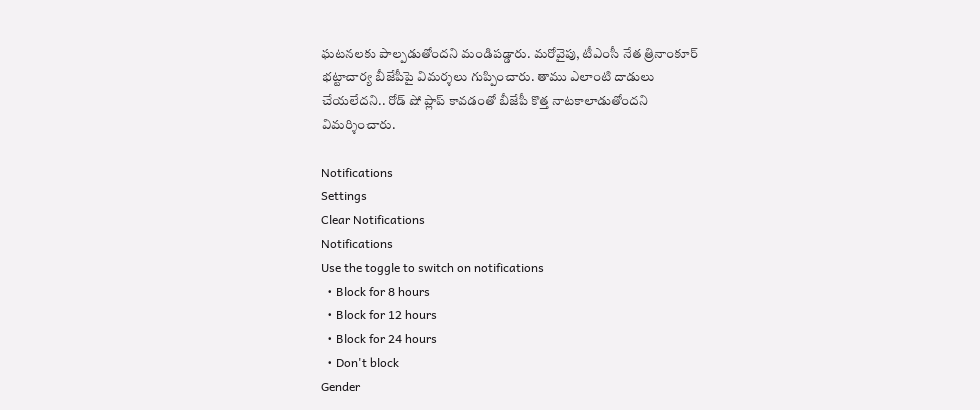ఘటనలకు పాల్పడుతోందని మండిపడ్డారు. మరోవైపు, టీఎంసీ నేత త్రినాంకూర్ భట్టాచార్య బీజేపీపై విమర్శలు గుప్పించారు. తాము ఎలాంటి దాడులు చేయలేదని.. రోడ్ షో ప్లాప్ కావడంతో బీజేపీ కొత్త నాటకాలాడుతోందని విమర్శించారు.

Notifications
Settings
Clear Notifications
Notifications
Use the toggle to switch on notifications
  • Block for 8 hours
  • Block for 12 hours
  • Block for 24 hours
  • Don't block
Gender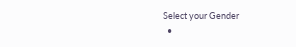Select your Gender
  •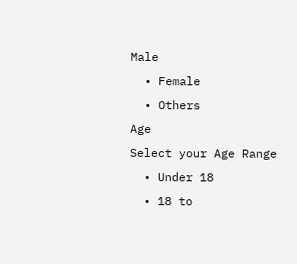Male
  • Female
  • Others
Age
Select your Age Range
  • Under 18
  • 18 to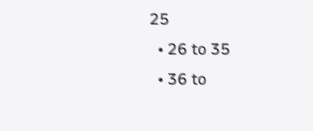25
  • 26 to 35
  • 36 to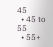45
  • 45 to 55
  • 55+